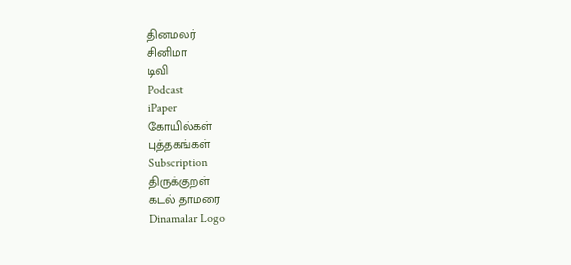தினமலர்
சினிமா
டிவி
Podcast
iPaper
கோயில்கள்
புத்தகங்கள்
Subscription
திருக்குறள்
கடல் தாமரை
Dinamalar Logo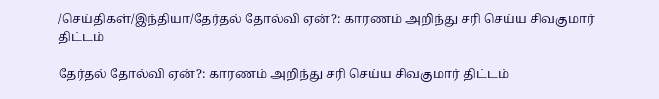/செய்திகள்/இந்தியா/தேர்தல் தோல்வி ஏன்?: காரணம் அறிந்து சரி செய்ய சிவகுமார் திட்டம்

தேர்தல் தோல்வி ஏன்?: காரணம் அறிந்து சரி செய்ய சிவகுமார் திட்டம்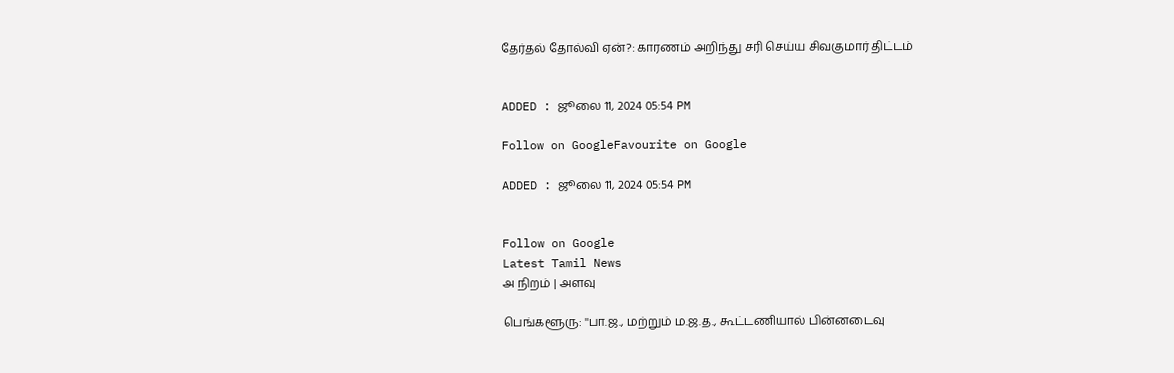தேர்தல் தோல்வி ஏன்?: காரணம் அறிந்து சரி செய்ய சிவகுமார் திட்டம்


ADDED : ஜூலை 11, 2024 05:54 PM

Follow on GoogleFavourite on Google

ADDED : ஜூலை 11, 2024 05:54 PM


Follow on Google
Latest Tamil News
அ நிறம் | அளவு

பெங்களூரு: ''பா.ஜ., மற்றும் ம.ஜ.த., கூட்டணியால் பின்னடைவு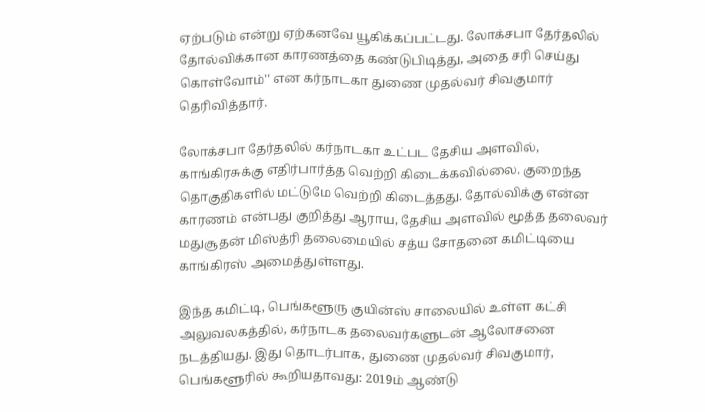ஏற்படும் என்று ஏற்கனவே யூகிக்கப்பட்டது. லோக்சபா தேர்தலில் தோல்விக்கான காரணத்தை கண்டுபிடித்து, அதை சரி செய்து கொள்வோம்'' என கர்நாடகா துணை முதல்வர் சிவகுமார் தெரிவித்தார்.

லோக்சபா தேர்தலில் கர்நாடகா உட்பட தேசிய அளவில், காங்கிரசுக்கு எதிர்பார்த்த வெற்றி கிடைக்கவில்லை. குறைந்த தொகுதிகளில் மட்டுமே வெற்றி கிடைத்தது. தோல்விக்கு என்ன காரணம் என்பது குறித்து ஆராய, தேசிய அளவில் மூத்த தலைவர் மதுசூதன் மிஸ்த்ரி தலைமையில் சத்ய சோதனை கமிட்டியை காங்கிரஸ் அமைத்துள்ளது.

இந்த கமிட்டி, பெங்களூரு குயின்ஸ் சாலையில் உள்ள கட்சி அலுவலகத்தில், கர்நாடக தலைவர்களுடன் ஆலோசனை நடத்தியது. இது தொடர்பாக, துணை முதல்வர் சிவகுமார், பெங்களூரில் கூறியதாவது: 2019ம் ஆண்டு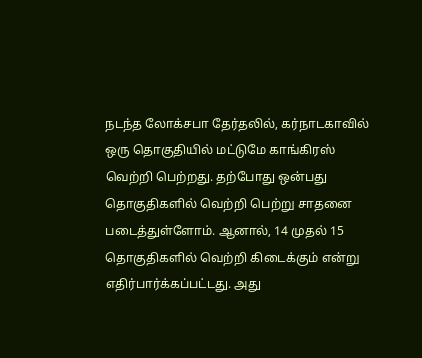நடந்த லோக்சபா தேர்தலில், கர்நாடகாவில் ஒரு தொகுதியில் மட்டுமே காங்கிரஸ் வெற்றி பெற்றது. தற்போது ஒன்பது தொகுதிகளில் வெற்றி பெற்று சாதனை படைத்துள்ளோம். ஆனால், 14 முதல் 15 தொகுதிகளில் வெற்றி கிடைக்கும் என்று எதிர்பார்க்கப்பட்டது. அது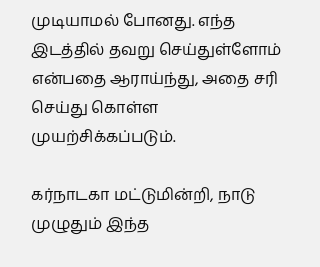முடியாமல் போனது. எந்த இடத்தில் தவறு செய்துள்ளோம் என்பதை ஆராய்ந்து, அதை சரி செய்து கொள்ள முயற்சிக்கப்படும்.

கர்நாடகா மட்டுமின்றி, நாடு முழுதும் இந்த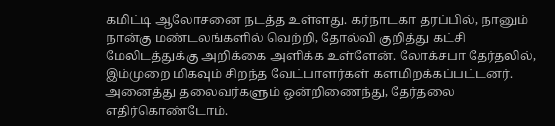கமிட்டி ஆலோசனை நடத்த உள்ளது. கர்நாடகா தரப்பில், நானும் நான்கு மண்டலங்களில் வெற்றி, தோல்வி குறித்து கட்சி மேலிடத்துக்கு அறிக்கை அளிக்க உள்ளேன். லோக்சபா தேர்தலில், இம்முறை மிகவும் சிறந்த வேட்பாளர்கள் களமிறக்கப்பட்டனர். அனைத்து தலைவர்களும் ஒன்றிணைந்து, தேர்தலை எதிர்கொண்டோம்.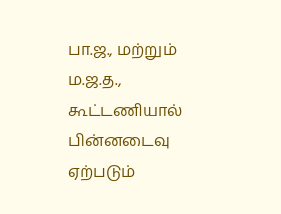பா.ஜ., மற்றும் ம.ஜ.த., கூட்டணியால் பின்னடைவு ஏற்படும்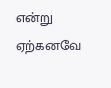என்று ஏற்கனவே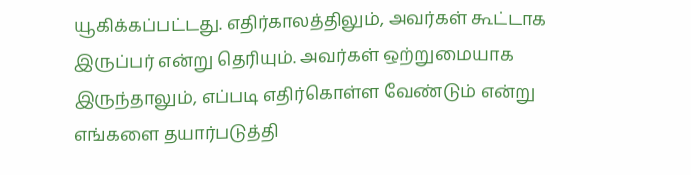யூகிக்கப்பட்டது. எதிர்காலத்திலும், அவர்கள் கூட்டாக இருப்பர் என்று தெரியும். அவர்கள் ஒற்றுமையாக இருந்தாலும், எப்படி எதிர்கொள்ள வேண்டும் என்று எங்களை தயார்படுத்தி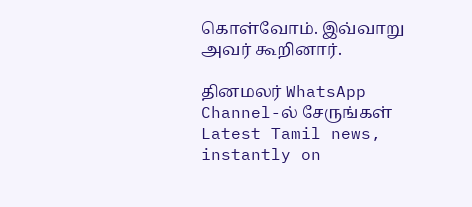கொள்வோம். இவ்வாறு அவர் கூறினார்.

தினமலர் WhatsApp Channel-ல் சேருங்கள்
Latest Tamil news, instantly on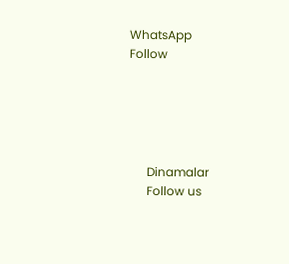WhatsApp
Follow





      Dinamalar
      Follow us